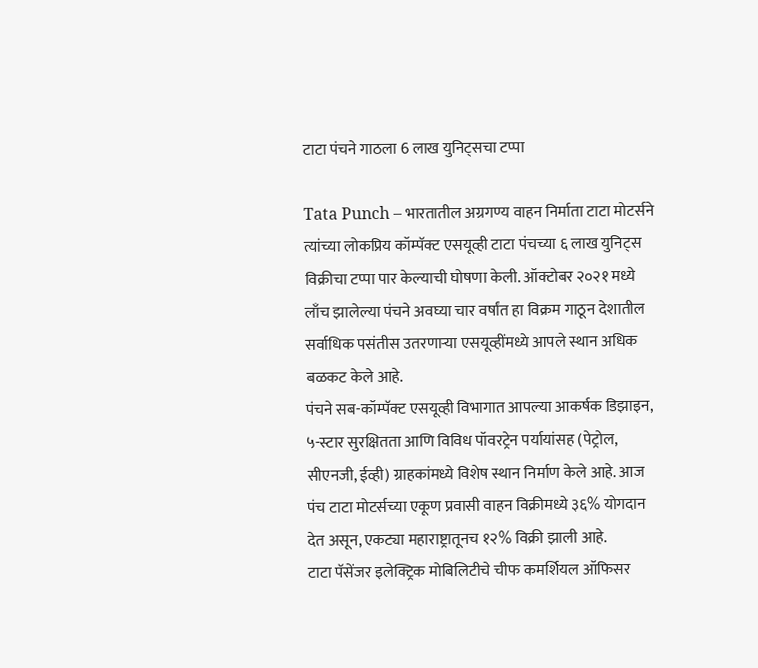टाटा पंचने गाठला 6 लाख युनिट्सचा टप्पा

Tata Punch – भारतातील अग्रगण्य वाहन निर्माता टाटा मोटर्सने त्यांच्या लोकप्रिय कॉम्पॅक्ट एसयूव्ही टाटा पंचच्या ६ लाख युनिट्स विक्रीचा टप्पा पार केल्याची घोषणा केली. ऑक्टोबर २०२१ मध्ये लाँच झालेल्या पंचने अवघ्या चार वर्षांत हा विक्रम गाठून देशातील सर्वाधिक पसंतीस उतरणाऱ्या एसयूव्हींमध्ये आपले स्थान अधिक बळकट केले आहे.
पंचने सब-कॉम्पॅक्ट एसयूव्ही विभागात आपल्या आकर्षक डिझाइन, ५-स्टार सुरक्षितता आणि विविध पॉवरट्रेन पर्यायांसह (पेट्रोल, सीएनजी, ईव्ही) ग्राहकांमध्ये विशेष स्थान निर्माण केले आहे. आज पंच टाटा मोटर्सच्या एकूण प्रवासी वाहन विक्रीमध्ये ३६% योगदान देत असून, एकट्या महाराष्ट्रातूनच १२% विक्री झाली आहे.
टाटा पॅसेंजर इलेक्ट्रिक मोबिलिटीचे चीफ कमर्शियल ऑफिसर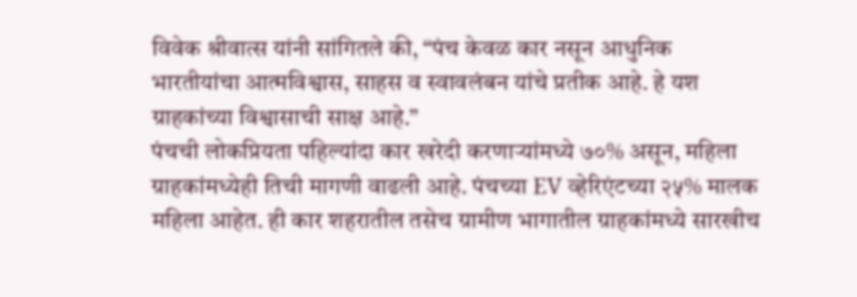विवेक श्रीवात्स यांनी सांगितले की, “पंच केवळ कार नसून आधुनिक भारतीयांचा आत्मविश्वास, साहस व स्वावलंबन यांचे प्रतीक आहे. हे यश ग्राहकांच्या विश्वासाची साक्ष आहे.”
पंचची लोकप्रियता पहिल्यांदा कार खरेदी करणाऱ्यांमध्ये ७०% असून, महिला ग्राहकांमध्येही तिची मागणी वाढली आहे. पंचच्या EV व्हेरिएंटच्या २५% मालक महिला आहेत. ही कार शहरातील तसेच ग्रामीण भागातील ग्राहकांमध्ये सारखीच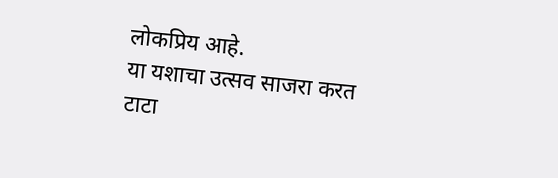लोकप्रिय आहे.
या यशाचा उत्सव साजरा करत टाटा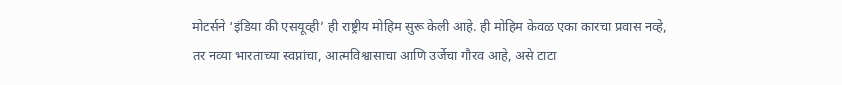मोटर्सने ‘इंडिया की एसयूव्ही’ ही राष्ट्रीय मोहिम सुरू केली आहे. ही मोहिम केवळ एका कारचा प्रवास नव्हे, तर नव्या भारताच्या स्वप्नांचा, आत्मविश्वासाचा आणि उर्जेचा गौरव आहे, असे टाटा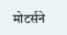मोटर्सने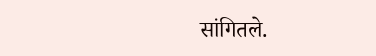सांगितले.